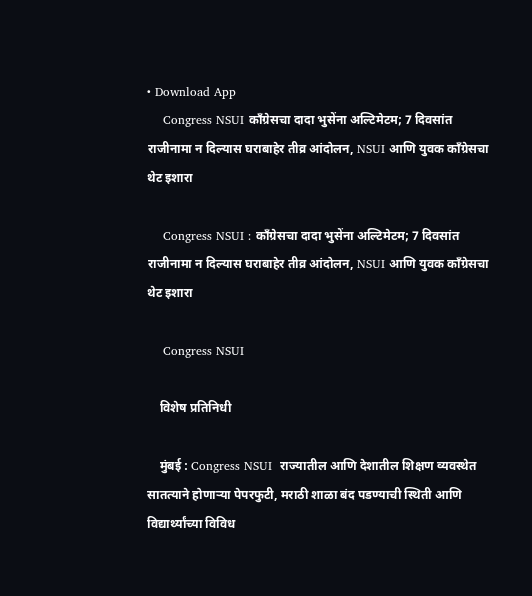• Download App
    Congress NSUI काँग्रेसचा दादा भुसेंना अल्टिमेटम; 7 दिवसांत राजीनामा न दिल्यास घराबाहेर तीव्र आंदोलन, NSUI आणि युवक काँग्रेसचा थेट इशारा

    Congress NSUI : काँग्रेसचा दादा भुसेंना अल्टिमेटम; 7 दिवसांत राजीनामा न दिल्यास घराबाहेर तीव्र आंदोलन, NSUI आणि युवक काँग्रेसचा थेट इशारा

    Congress NSUI

    विशेष प्रतिनिधी

    मुंबई : Congress NSUI  राज्यातील आणि देशातील शिक्षण व्यवस्थेत सातत्याने होणाऱ्या पेपरफुटी, मराठी शाळा बंद पडण्याची स्थिती आणि विद्यार्थ्यांच्या विविध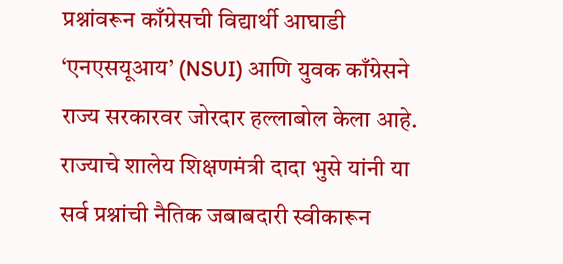प्रश्नांवरून काँग्रेसची विद्यार्थी आघाडी ‘एनएसयूआय’ (NSUI) आणि युवक काँग्रेसने राज्य सरकारवर जोरदार हल्लाबोल केला आहे. राज्याचे शालेय शिक्षणमंत्री दादा भुसे यांनी या सर्व प्रश्नांची नैतिक जबाबदारी स्वीकारून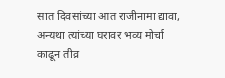सात दिवसांच्या आत राजीनामा द्यावा, अन्यथा त्यांच्या घरावर भव्य मोर्चा काढून तीव्र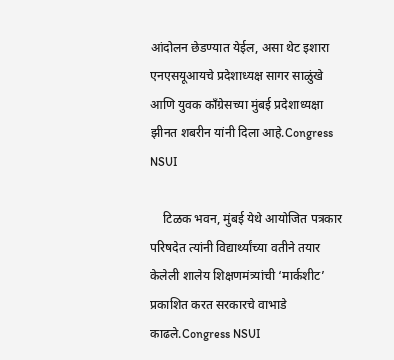आंदोलन छेडण्यात येईल, असा थेट इशारा एनएसयूआयचे प्रदेशाध्यक्ष सागर साळुंखे आणि युवक काँग्रेसच्या मुंबई प्रदेशाध्यक्षा झीनत शबरीन यांनी दिला आहे.Congress NSUI

    टिळक भवन, मुंबई येथे आयोजित पत्रकार परिषदेत त्यांनी विद्यार्थ्यांच्या वतीने तयार केलेली शालेय शिक्षणमंत्र्यांची ‘मार्कशीट’ प्रकाशित करत सरकारचे वाभाडे काढले.Congress NSUI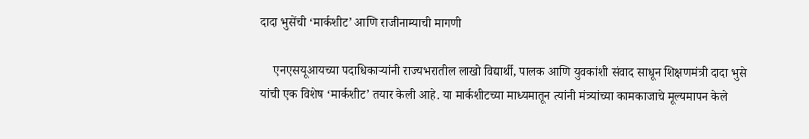दादा भुसेंची ‘मार्कशीट’ आणि राजीनाम्याची मागणी

    एनएसयूआयच्या पदाधिकाऱ्यांनी राज्यभरातील लाखो विद्यार्थी, पालक आणि युवकांशी संवाद साधून शिक्षणमंत्री दादा भुसे यांची एक विशेष ‘मार्कशीट’ तयार केली आहे. या मार्कशीटच्या माध्यमातून त्यांनी मंत्र्यांच्या कामकाजाचे मूल्यमापन केले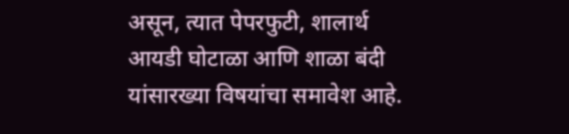असून, त्यात पेपरफुटी, शालार्थ आयडी घोटाळा आणि शाळा बंदी यांसारख्या विषयांचा समावेश आहे.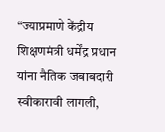“ज्याप्रमाणे केंद्रीय शिक्षणमंत्री धर्मेंद्र प्रधान यांना नैतिक जबाबदारी स्वीकारावी लागली,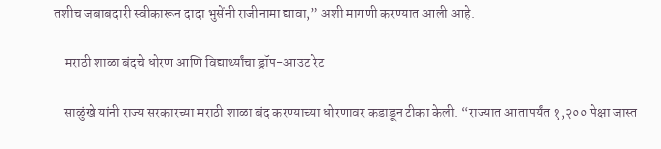तशीच जबाबदारी स्वीकारून दादा भुसेंनी राजीनामा द्यावा,” अशी मागणी करण्यात आली आहे.

    मराठी शाळा बंदचे धोरण आणि विद्यार्थ्यांचा ड्रॉप-आउट रेट

    साळुंखे यांनी राज्य सरकारच्या मराठी शाळा बंद करण्याच्या धोरणावर कडाडून टीका केली. “राज्यात आतापर्यंत १,२०० पेक्षा जास्त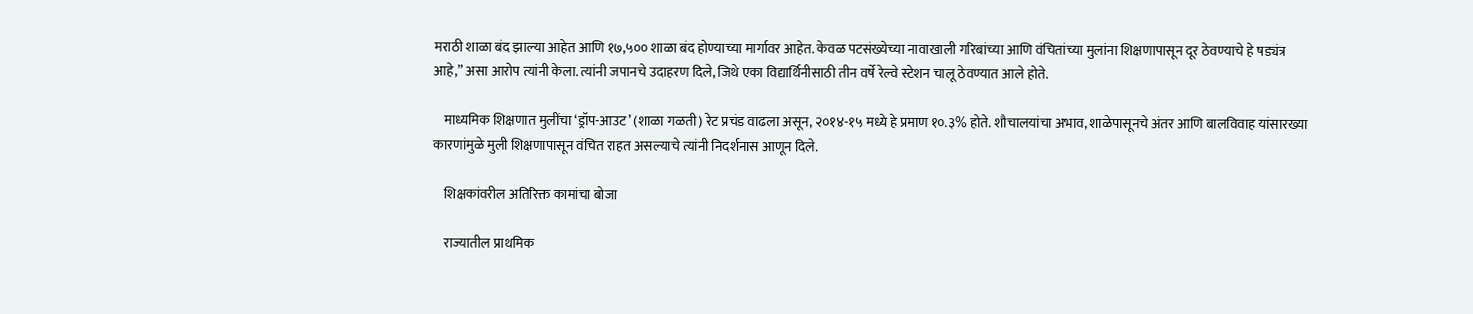मराठी शाळा बंद झाल्या आहेत आणि १७,५०० शाळा बंद होण्याच्या मार्गावर आहेत. केवळ पटसंख्येच्या नावाखाली गरिबांच्या आणि वंचितांच्या मुलांना शिक्षणापासून दूर ठेवण्याचे हे षड्यंत्र आहे,” असा आरोप त्यांनी केला. त्यांनी जपानचे उदाहरण दिले, जिथे एका विद्यार्थिनीसाठी तीन वर्षे रेल्वे स्टेशन चालू ठेवण्यात आले होते.

    माध्यमिक शिक्षणात मुलींचा ‘ड्रॉप-आउट’ (शाळा गळती) रेट प्रचंड वाढला असून, २०१४-१५ मध्ये हे प्रमाण १०.३% होते. शौचालयांचा अभाव, शाळेपासूनचे अंतर आणि बालविवाह यांसारख्या कारणांमुळे मुली शिक्षणापासून वंचित राहत असल्याचे त्यांनी निदर्शनास आणून दिले.

    शिक्षकांवरील अतिरिक्त कामांचा बोजा

    राज्यातील प्राथमिक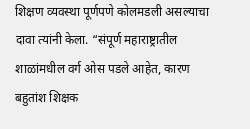शिक्षण व्यवस्था पूर्णपणे कोलमडली असल्याचा दावा त्यांनी केला. “संपूर्ण महाराष्ट्रातील शाळांमधील वर्ग ओस पडले आहेत, कारण बहुतांश शिक्षक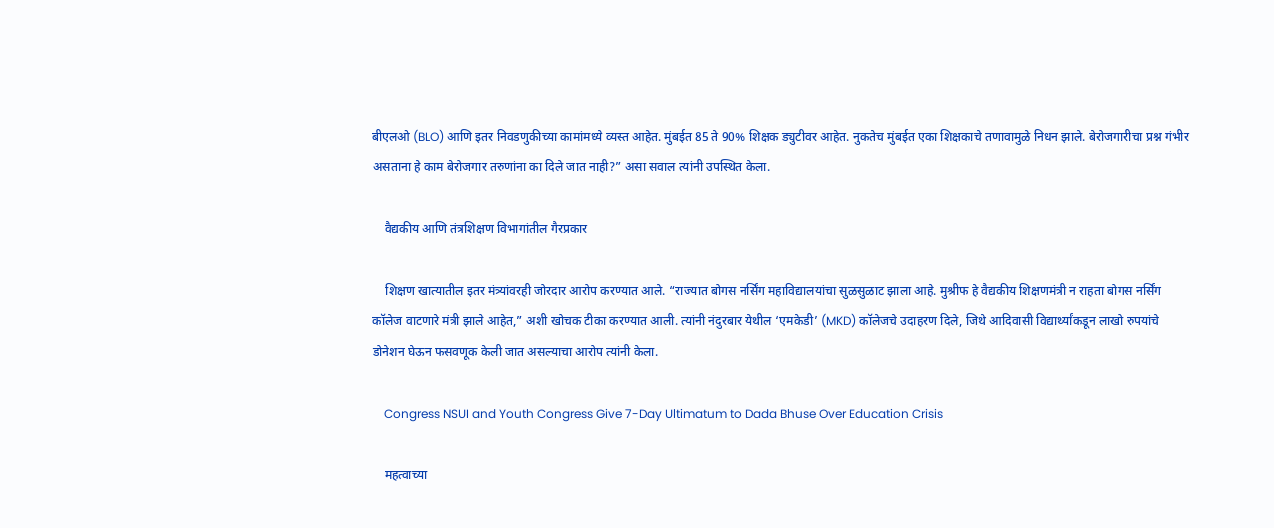बीएलओ (BLO) आणि इतर निवडणुकीच्या कामांमध्ये व्यस्त आहेत. मुंबईत 85 ते 90% शिक्षक ड्युटीवर आहेत. नुकतेच मुंबईत एका शिक्षकाचे तणावामुळे निधन झाले. बेरोजगारीचा प्रश्न गंभीर असताना हे काम बेरोजगार तरुणांना का दिले जात नाही?” असा सवाल त्यांनी उपस्थित केला.

    वैद्यकीय आणि तंत्रशिक्षण विभागांतील गैरप्रकार

    शिक्षण खात्यातील इतर मंत्र्यांवरही जोरदार आरोप करण्यात आले. “राज्यात बोगस नर्सिंग महाविद्यालयांचा सुळसुळाट झाला आहे. मुश्रीफ हे वैद्यकीय शिक्षणमंत्री न राहता बोगस नर्सिंग कॉलेज वाटणारे मंत्री झाले आहेत,” अशी खोचक टीका करण्यात आली. त्यांनी नंदुरबार येथील ‘एमकेडी’ (MKD) कॉलेजचे उदाहरण दिले, जिथे आदिवासी विद्यार्थ्यांकडून लाखो रुपयांचे डोनेशन घेऊन फसवणूक केली जात असल्याचा आरोप त्यांनी केला.

    Congress NSUI and Youth Congress Give 7-Day Ultimatum to Dada Bhuse Over Education Crisis

    महत्वाच्या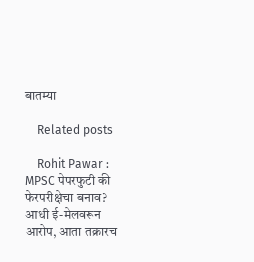बातम्या

    Related posts

    Rohit Pawar : MPSC पेपरफुटी की फेरपरीक्षेचा बनाव? आधी ई-मेलवरून आरोप, आता तक्रारच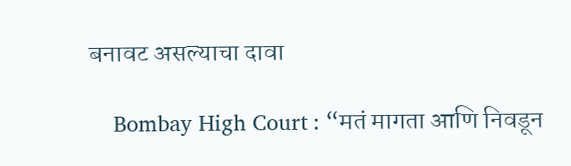बनावट असल्याचा दावा

    Bombay High Court : “मतं मागता आणि निवडून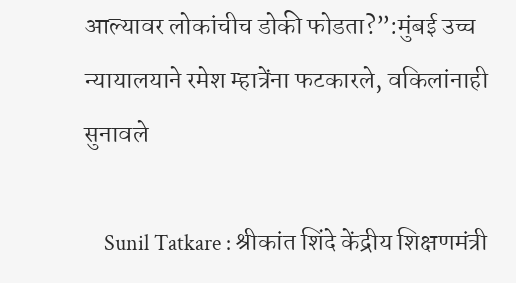आल्यावर लोकांचीच डोकी फोडता?”:मुंबई उच्च न्यायालयाने रमेश म्हात्रेंना फटकारले, वकिलांनाही सुनावले

    Sunil Tatkare : श्रीकांत शिंदे केंद्रीय शिक्षणमंत्री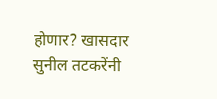होणार? खासदार सुनील तटकरेंनी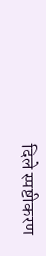दिले स्पष्टीकरण